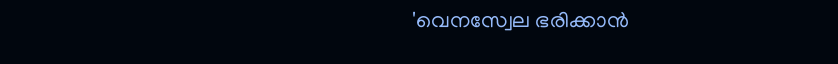'വെനസ്വേല ഭരിക്കാൻ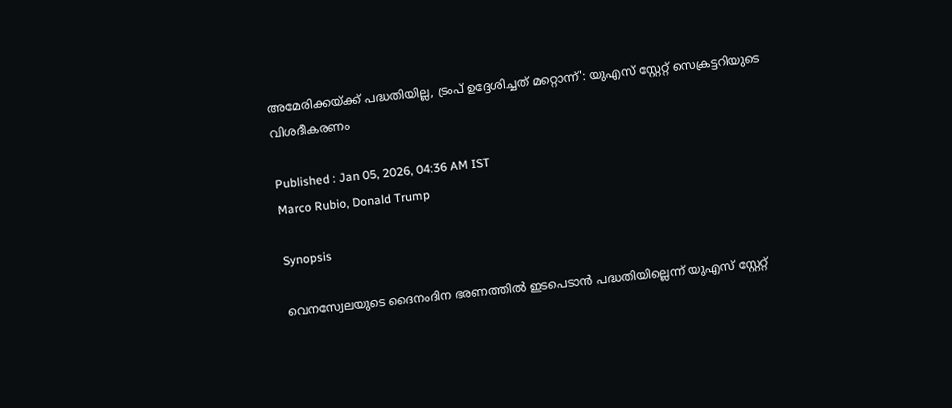അമേരിക്കയ്ക്ക് പദ്ധതിയില്ല, ട്രംപ് ഉദ്ദേശിച്ചത് മറ്റൊന്ന്': യുഎസ് സ്റ്റേറ്റ് സെക്രട്ടറിയുടെ വിശദീകരണം

Published : Jan 05, 2026, 04:36 AM IST
Marco Rubio, Donald Trump

Synopsis

വെനസ്വേലയുടെ ദൈനംദിന ഭരണത്തിൽ ഇടപെടാൻ പദ്ധതിയില്ലെന്ന് യുഎസ് സ്റ്റേറ്റ്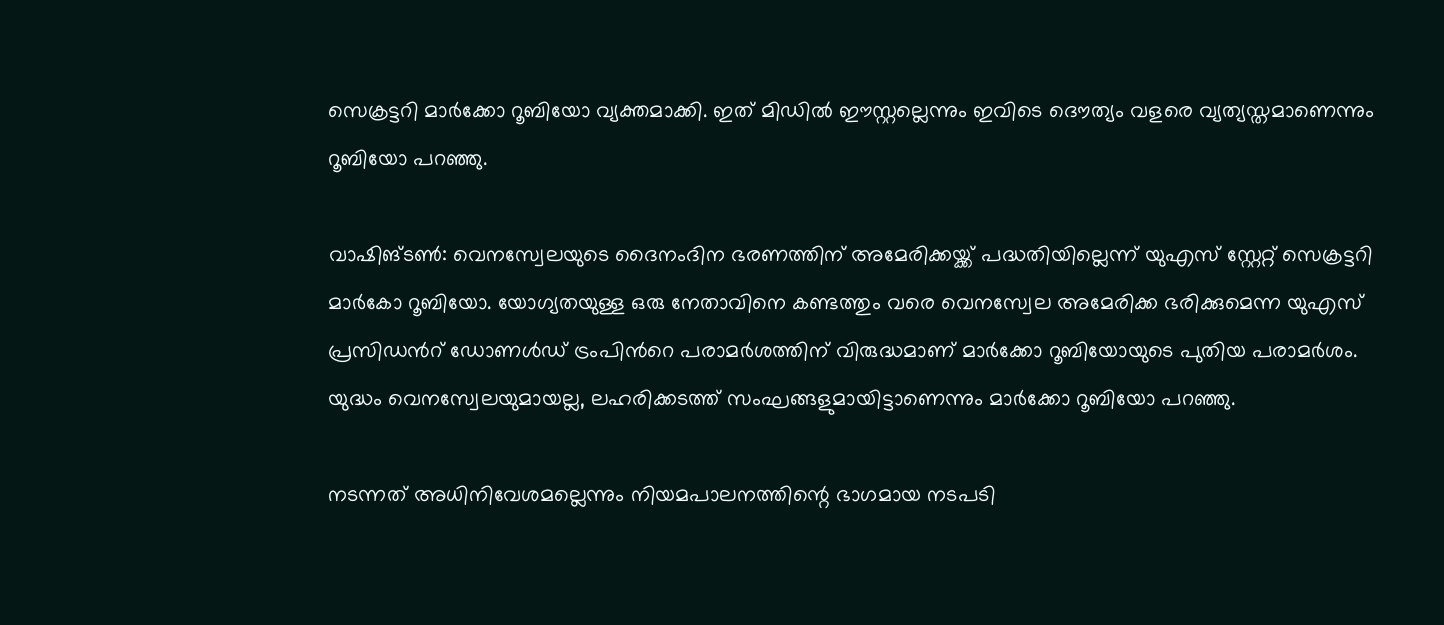സെക്രട്ടറി മാർക്കോ റൂബിയോ വ്യക്തമാക്കി. ഇത് മിഡിൽ ഈസ്റ്റല്ലെന്നും ഇവിടെ ദൌത്യം വളരെ വ്യത്യസ്തമാണെന്നും റൂബിയോ പറഞ്ഞു.

വാഷിങ്ടണ്‍: വെനസ്വേലയുടെ ദൈനംദിന ഭരണത്തിന് അമേരിക്കയ്ക്ക് പദ്ധതിയില്ലെന്ന് യുഎസ് സ്റ്റേറ്റ് സെക്രട്ടറി മാർകോ റൂബിയോ. യോഗ്യതയുള്ള ഒരു നേതാവിനെ കണ്ടത്തും വരെ വെനസ്വേല അമേരിക്ക ഭരിക്കുമെന്ന യുഎസ് പ്രസിഡന്‍റ് ഡോണൾഡ് ട്രംപിന്‍റെ പരാമർശത്തിന് വിരുദ്ധമാണ് മാർക്കോ റൂബിയോയുടെ പുതിയ പരാമർശം. യുദ്ധം വെനസ്വേലയുമായല്ല, ലഹരിക്കടത്ത് സംഘങ്ങളുമായിട്ടാണെന്നും മാർക്കോ റൂബിയോ പറഞ്ഞു.

നടന്നത് അധിനിവേശമല്ലെന്നും നിയമപാലനത്തിന്റെ ഭാഗമായ നടപടി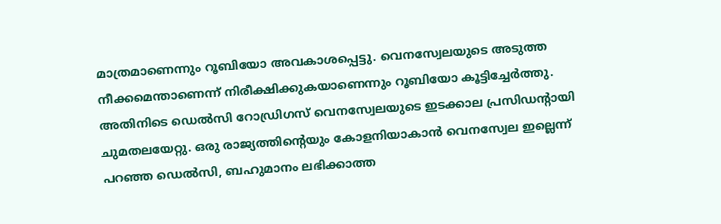മാത്രമാണെന്നും റൂബിയോ അവകാശപ്പെട്ടു. വെനസ്വേലയുടെ അടുത്ത നീക്കമെന്താണെന്ന് നിരീക്ഷിക്കുകയാണെന്നും റൂബിയോ കൂട്ടിച്ചേർത്തു. അതിനിടെ ഡെൽസി റോഡ്രിഗസ് വെനസ്വേലയുടെ ഇടക്കാല പ്രസിഡന്‍റായി ചുമതലയേറ്റു. ഒരു രാജ്യത്തിന്‍റെയും കോളനിയാകാൻ വെനസ്വേല ഇല്ലെന്ന് പറഞ്ഞ ഡെൽസി, ബഹുമാനം ലഭിക്കാത്ത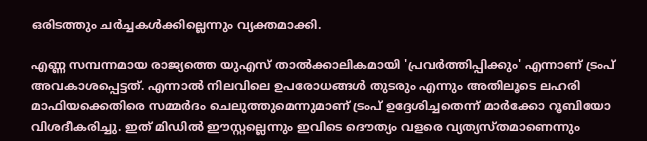ഒരിടത്തും ചർച്ചകൾക്കില്ലെന്നും വ്യക്തമാക്കി.

എണ്ണ സമ്പന്നമായ രാജ്യത്തെ യുഎസ് താൽക്കാലികമായി 'പ്രവർത്തിപ്പിക്കും' എന്നാണ് ട്രംപ് അവകാശപ്പെട്ടത്. എന്നാൽ നിലവിലെ ഉപരോധങ്ങൾ തുടരും എന്നും അതിലൂടെ ലഹരി മാഫിയക്കെതിരെ സമ്മർദം ചെലുത്തുമെന്നുമാണ് ട്രംപ് ഉദ്ദേശിച്ചതെന്ന് മാർക്കോ റൂബിയോ വിശദീകരിച്ചു. ഇത് മിഡിൽ ഈസ്റ്റല്ലെന്നും ഇവിടെ ദൌത്യം വളരെ വ്യത്യസ്തമാണെന്നും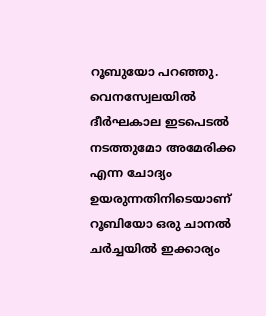റൂബുയോ പറഞ്ഞു. വെനസ്വേലയിൽ ദീർഘകാല ഇടപെടൽ നടത്തുമോ അമേരിക്ക എന്ന ചോദ്യം ഉയരുന്നതിനിടെയാണ് റൂബിയോ ഒരു ചാനൽ ചർച്ചയിൽ ഇക്കാര്യം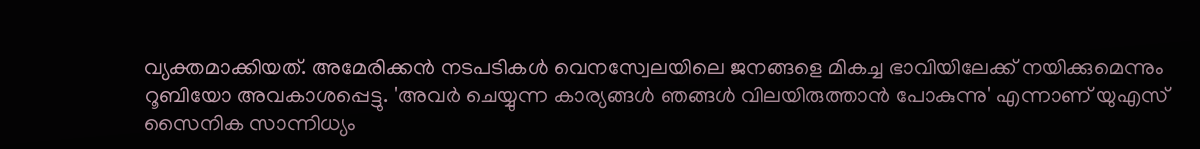വ്യക്തമാക്കിയത്. അമേരിക്കൻ നടപടികൾ വെനസ്വേലയിലെ ജനങ്ങളെ മികച്ച ഭാവിയിലേക്ക് നയിക്കുമെന്നും റൂബിയോ അവകാശപ്പെട്ടു. 'അവർ ചെയ്യുന്ന കാര്യങ്ങൾ ഞങ്ങൾ വിലയിരുത്താൻ പോകുന്നു' എന്നാണ് യുഎസ് സൈനിക സാന്നിധ്യം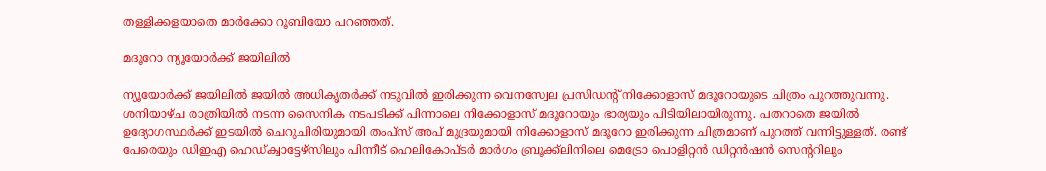തള്ളിക്കളയാതെ മാർക്കോ റൂബിയോ പറഞ്ഞത്.

മദൂറോ ന്യൂയോർക്ക് ജയിലിൽ

ന്യൂയോർക്ക് ജയിലിൽ ജയിൽ അധികൃതർക്ക് നടുവിൽ ഇരിക്കുന്ന വെനസ്വേല പ്രസിഡന്റ് നിക്കോളാസ് മദൂറോയുടെ ചിത്രം പുറത്തുവന്നു. ശനിയാഴ്ച രാത്രിയിൽ നടന്ന സൈനിക നടപടിക്ക് പിന്നാലെ നിക്കോളാസ് മദൂറോയും ഭാര്യയും പിടിയിലായിരുന്നു. പതറാതെ ജയിൽ ഉദ്യോഗസ്ഥർക്ക് ഇടയിൽ ചെറുചിരിയുമായി തംപ്സ് അപ് മുദ്രയുമായി നിക്കോളാസ് മദൂറോ ഇരിക്കുന്ന ചിത്രമാണ് പുറത്ത് വന്നിട്ടുള്ളത്. രണ്ട് പേരെയും ഡിഇഎ ഹെഡ്ക്വാട്ടേഴ്സിലും പിന്നീട് ഹെലികോപ്ടർ മാർഗം ബ്രൂക്ക്ലിനിലെ മെട്രോ പൊളിറ്റൻ ഡിറ്റൻഷൻ സെന്ററിലും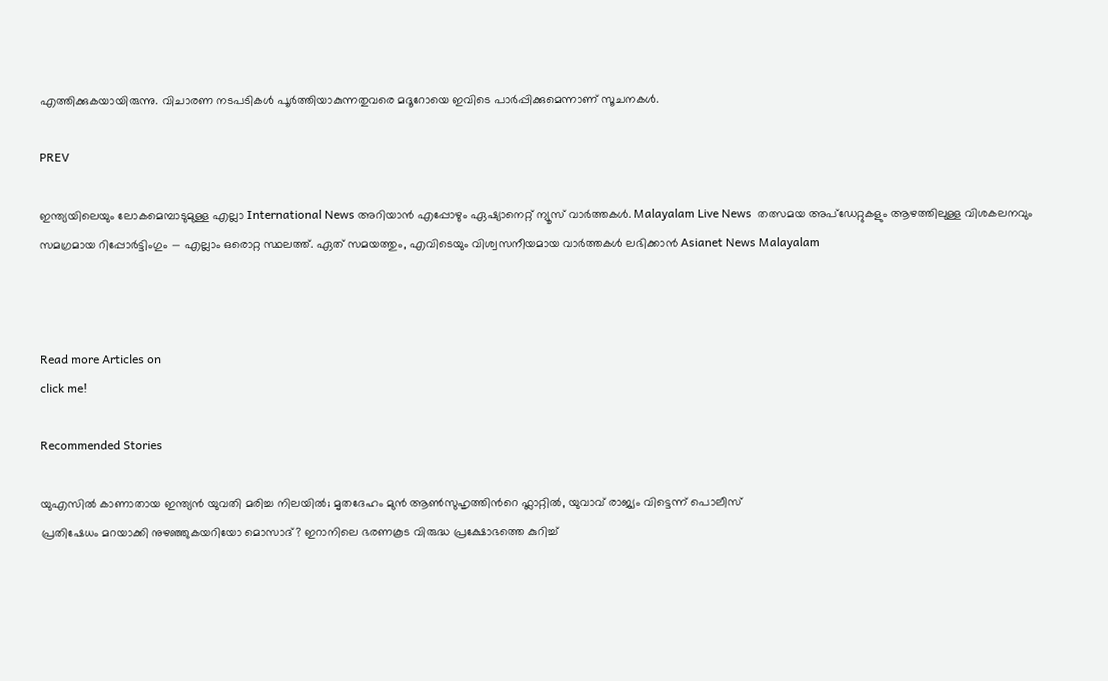എത്തിക്കുകയായിരുന്നു. വിചാരണ നടപടികൾ പൂർത്തിയാകുന്നതുവരെ മദൂറോയെ ഇവിടെ പാർപ്പിക്കുമെന്നാണ് സൂചനകൾ.

PREV

ഇന്ത്യയിലെയും ലോകമെമ്പാടുമുള്ള എല്ലാ International News അറിയാൻ എപ്പോഴും ഏഷ്യാനെറ്റ് ന്യൂസ് വാർത്തകൾ. Malayalam Live News  തത്സമയ അപ്‌ഡേറ്റുകളും ആഴത്തിലുള്ള വിശകലനവും സമഗ്രമായ റിപ്പോർട്ടിംഗും — എല്ലാം ഒരൊറ്റ സ്ഥലത്ത്. ഏത് സമയത്തും, എവിടെയും വിശ്വസനീയമായ വാർത്തകൾ ലഭിക്കാൻ Asianet News Malayalam



Read more Articles on
click me!

Recommended Stories

യുഎസിൽ കാണാതായ ഇന്ത്യൻ യുവതി മരിച്ച നിലയിൽ; മൃതദേഹം മുൻ ആണ്‍സുഹൃത്തിന്‍റെ ഫ്ലാറ്റിൽ, യുവാവ് രാജ്യം വിട്ടെന്ന് പൊലീസ്
പ്രതിഷേധം മറയാക്കി നുഴഞ്ഞുകയറിയോ മൊസാദ്? ഇറാനിലെ ഭരണകൂട വിരുദ്ധ പ്രക്ഷോഭത്തെ കുറിച്ച്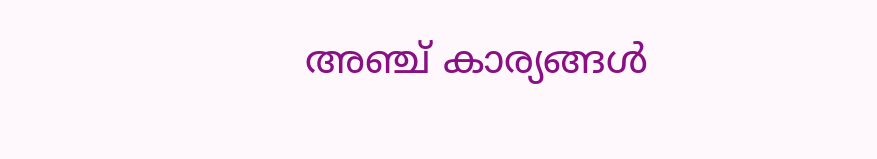അഞ്ച് കാര്യങ്ങൾ